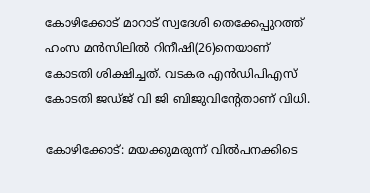കോഴിക്കോട് മാറാട് സ്വദേശി തെക്കേപ്പുറത്ത് ഹംസ മന്‍സിലില്‍ റിനീഷി(26)നെയാണ് കോടതി ശിക്ഷിച്ചത്. വടകര എന്‍ഡിപിഎസ് കോടതി ജഡ്ജ് വി ജി ബിജുവിന്റേതാണ് വിധി.

കോഴിക്കോട്: മയക്കുമരുന്ന് വില്‍പനക്കിടെ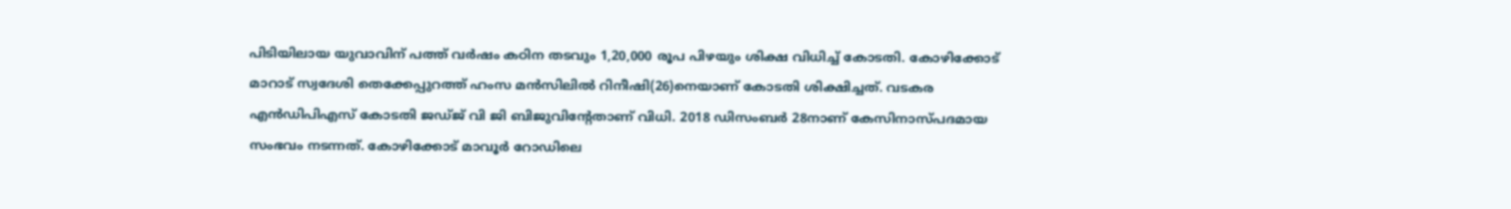പിടിയിലായ യുവാവിന് പത്ത് വര്‍ഷം കഠിന തടവും 1,20,000 രൂപ പിഴയും ശിക്ഷ വിധിച്ച് കോടതി. കോഴിക്കോട് മാറാട് സ്വദേശി തെക്കേപ്പുറത്ത് ഹംസ മന്‍സിലില്‍ റിനീഷി(26)നെയാണ് കോടതി ശിക്ഷിച്ചത്. വടകര എന്‍ഡിപിഎസ് കോടതി ജഡ്ജ് വി ജി ബിജുവിന്റേതാണ് വിധി. 2018 ഡിസംബര്‍ 28നാണ് കേസിനാസ്പദമായ സംഭവം നടന്നത്. കോഴിക്കോട് മാവൂര്‍ റോഡിലെ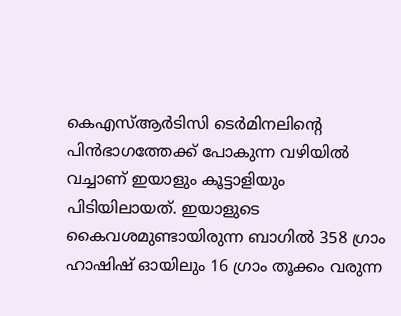കെഎസ്ആര്‍ടിസി ടെര്‍മിനലിന്റെ പിന്‍ഭാഗത്തേക്ക് പോകുന്ന വഴിയില്‍ വച്ചാണ് ഇയാളും കൂട്ടാളിയും പിടിയിലായത്. ഇയാളുടെ കൈവശമുണ്ടായിരുന്ന ബാഗില്‍ 358 ഗ്രാം ഹാഷിഷ് ഓയിലും 16 ഗ്രാം തൂക്കം വരുന്ന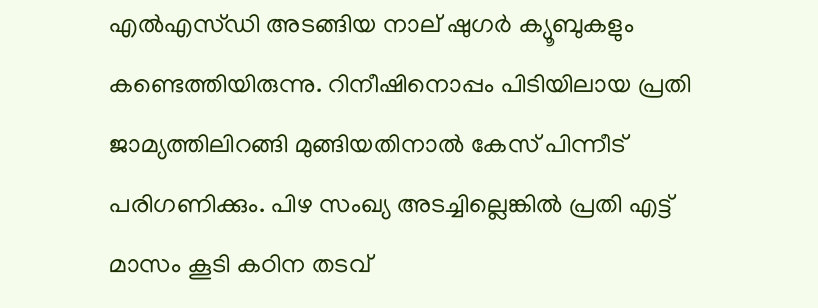എല്‍എസ്ഡി അടങ്ങിയ നാല് ഷുഗര്‍ ക്യൂബുകളും കണ്ടെത്തിയിരുന്നു. റിനീഷിനൊപ്പം പിടിയിലായ പ്രതി ജാമ്യത്തിലിറങ്ങി മുങ്ങിയതിനാല്‍ കേസ് പിന്നീട് പരിഗണിക്കും. പിഴ സംഖ്യ അടച്ചില്ലെങ്കില്‍ പ്രതി എട്ട് മാസം കൂടി കഠിന തടവ്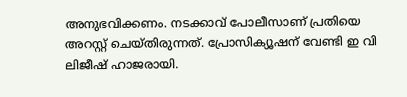അനുഭവിക്കണം. നടക്കാവ് പോലീസാണ് പ്രതിയെ അറസ്റ്റ് ചെയ്തിരുന്നത്. പ്രോസിക്യൂഷന് വേണ്ടി ഇ വി ലിജീഷ് ഹാജരായി.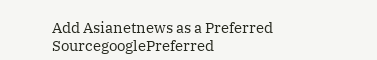Add Asianetnews as a Preferred SourcegooglePreferred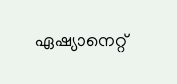ഏഷ്യാനെറ്റ്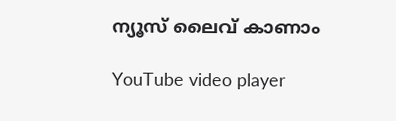ന്യൂസ് ലൈവ് കാണാം

YouTube video player